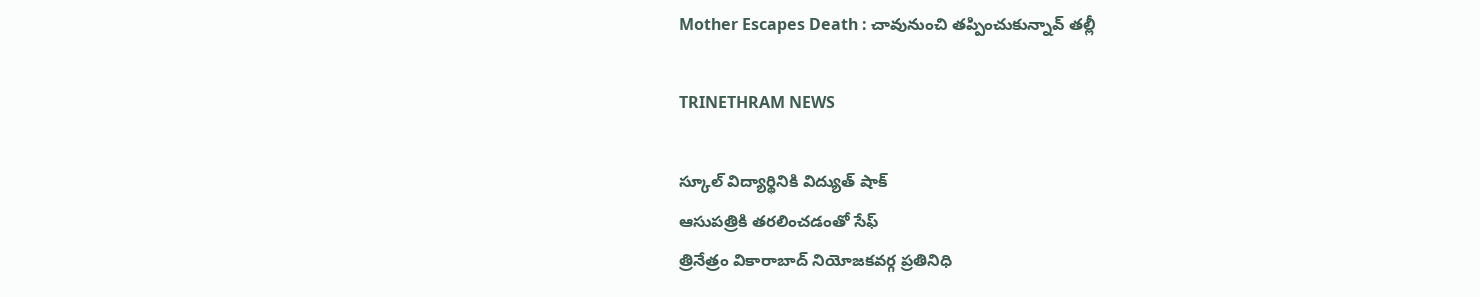Mother Escapes Death : చావునుంచి తప్పించుకున్నావ్ తల్లీ

TRINETHRAM NEWS

స్కూల్ విద్యార్థినికి విద్యుత్ షాక్
ఆసుపత్రికి తరలించడంతో సేఫ్
త్రినేత్రం వికారాబాద్ నియోజకవర్గ ప్రతినిధి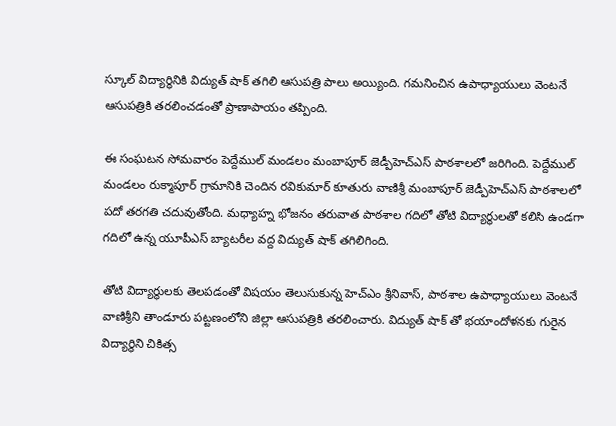స్కూల్ విద్యార్థినికి విద్యుత్ షాక్ తగిలి ఆసుపత్రి పాలు అయ్యింది. గమనించిన ఉపాధ్యాయులు వెంటనే ఆసుపత్రికి తరలించడంతో ప్రాణాపాయం తప్పింది.

ఈ సంఘటన సోమవారం పెద్దేముల్ మండలం మంబాపూర్ జెడ్పీహెచ్ఎస్ పాఠశాలలో జరిగింది. పెద్దేముల్ మండలం రుక్మాపూర్ గ్రామానికి చెందిన రవికుమార్ కూతురు వాణిశ్రీ మంబాపూర్ జెడ్పీహెచ్ఎస్ పాఠశాలలో పదో తరగతి చదువుతోంది. మధ్యాహ్న భోజనం తరువాత పాఠశాల గదిలో తోటి విద్యార్థులతో కలిసి ఉండగా గదిలో ఉన్న యూపీఎస్ బ్యాటరీల వద్ద విద్యుత్ షాక్ తగిలిగింది.

తోటి విద్యార్థులకు తెలపడంతో విషయం తెలుసుకున్న హెచ్ఎం శ్రీనివాస్, పాఠశాల ఉపాధ్యాయులు వెంటనే వాణిశ్రీని తాండూరు పట్టణంలోని జిల్లా ఆసుపత్రికి తరలించారు. విద్యుత్ షాక్ తో భయాందోళనకు గురైన విద్యార్థిని చికిత్స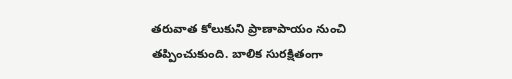తరువాత కోలుకుని ప్రాణాపాయం నుంచి తప్పించుకుంది. బాలిక సురక్షితంగా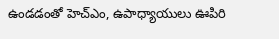ఉండడంతో హెచ్ఎం, ఉపాధ్యాయులు ఊపిరి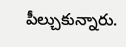పీల్చుకున్నారు.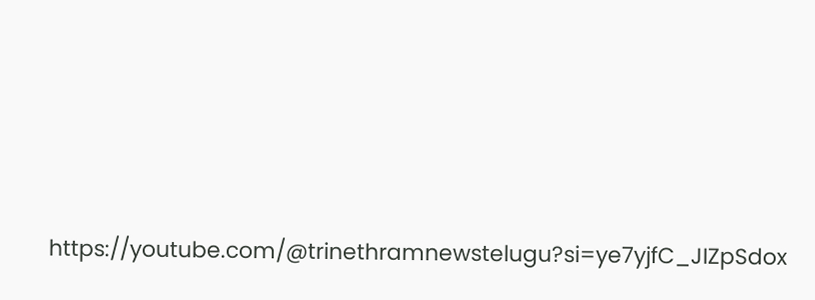https://youtube.com/@trinethramnewstelugu?si=ye7yjfC_JIZpSdox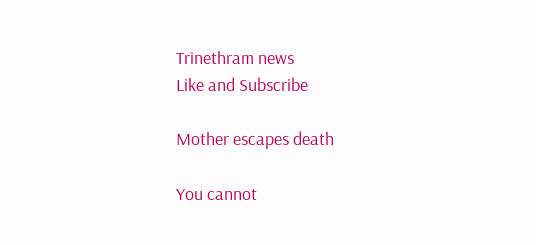Trinethram news
Like and Subscribe

Mother escapes death

You cannot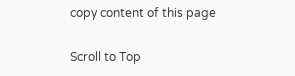copy content of this page

Scroll to Top